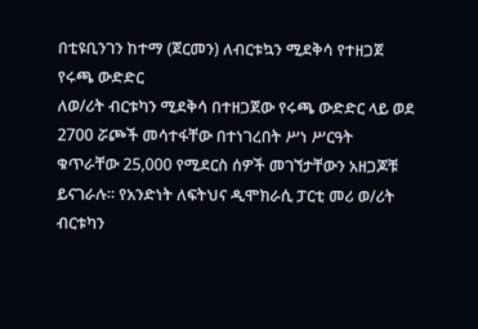በቲዩቢንገን ከተማ (ጀርመን) ለብርቱኳን ሚደቅሳ የተዘጋጀ የሩጫ ውድድር
ለወ/ሪት ብርቱካን ሚደቅሳ በተዘጋጀው የሩጫ ውድድር ላይ ወደ 2700 ሯጮች መሳተፋቸው በተነገረበት ሥነ ሥርዓት ቁጥራቸው 25,000 የሚደርስ ሰዎች መገኘታቸውን አዘጋጆቹ ይናገራሉ። የአንድነት ለፍትህና ዲሞክራሲ ፓርቲ መሪ ወ/ሪት ብርቱካን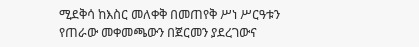ሚደቅሳ ከእስር መለቀቅ በመጠየቅ ሥነ ሥርዓቱን የጠራው መቀመጫውን በጀርመን ያደረገውና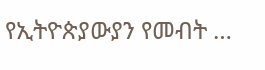የኢትዮጵያውያን የመብት …